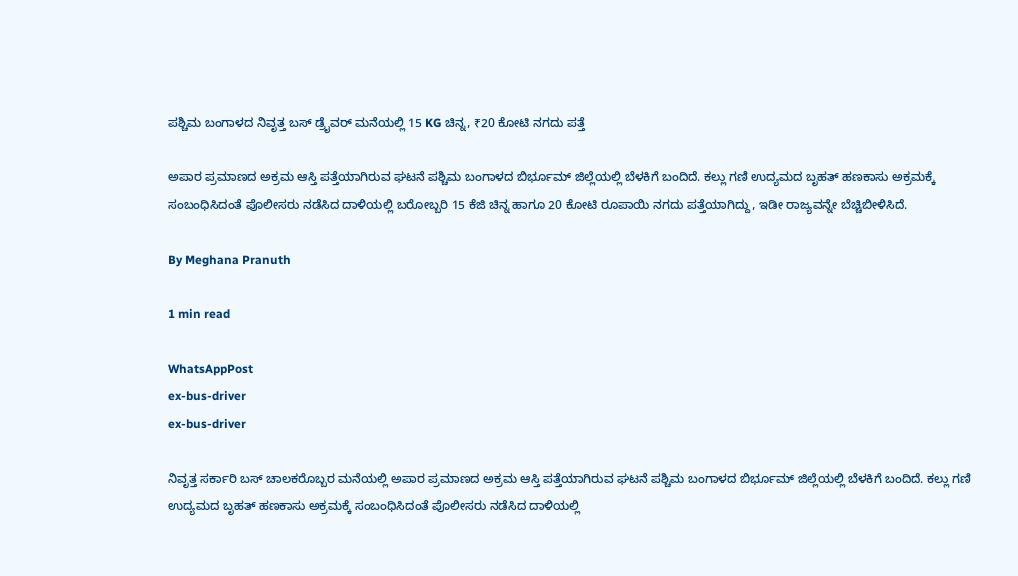ಪಶ್ಚಿಮ ಬಂಗಾಳದ ನಿವೃತ್ತ ಬಸ್‌ ಡ್ರೈವರ್ ಮನೆಯಲ್ಲಿ 15 KG ಚಿನ್ನ, ₹20 ಕೋಟಿ ನಗದು ಪತ್ತೆ

ಅಪಾರ ಪ್ರಮಾಣದ ಅಕ್ರಮ ಆಸ್ತಿ ಪತ್ತೆಯಾಗಿರುವ ಘಟನೆ ಪಶ್ಚಿಮ ಬಂಗಾಳದ ಬಿರ್ಭೂಮ್ ಜಿಲ್ಲೆಯಲ್ಲಿ ಬೆಳಕಿಗೆ ಬಂದಿದೆ. ಕಲ್ಲು ಗಣಿ ಉದ್ಯಮದ ಬೃಹತ್ ಹಣಕಾಸು ಅಕ್ರಮಕ್ಕೆ ಸಂಬಂಧಿಸಿದಂತೆ ಪೊಲೀಸರು ನಡೆಸಿದ ದಾಳಿಯಲ್ಲಿ ಬರೋಬ್ಬರಿ 15 ಕೆಜಿ ಚಿನ್ನ ಹಾಗೂ 20 ಕೋಟಿ ರೂಪಾಯಿ ನಗದು ಪತ್ತೆಯಾಗಿದ್ದು, ಇಡೀ ರಾಜ್ಯವನ್ನೇ ಬೆಚ್ಚಿಬೀಳಿಸಿದೆ.

By Meghana Pranuth

1 min read

WhatsAppPost
ex-bus-driver
ex-bus-driver

ನಿವೃತ್ತ ಸರ್ಕಾರಿ ಬಸ್‌ ಚಾಲಕರೊಬ್ಬರ ಮನೆಯಲ್ಲಿ ಅಪಾರ ಪ್ರಮಾಣದ ಅಕ್ರಮ ಆಸ್ತಿ ಪತ್ತೆಯಾಗಿರುವ ಘಟನೆ ಪಶ್ಚಿಮ ಬಂಗಾಳದ ಬಿರ್ಭೂಮ್ ಜಿಲ್ಲೆಯಲ್ಲಿ ಬೆಳಕಿಗೆ ಬಂದಿದೆ. ಕಲ್ಲು ಗಣಿ ಉದ್ಯಮದ ಬೃಹತ್ ಹಣಕಾಸು ಅಕ್ರಮಕ್ಕೆ ಸಂಬಂಧಿಸಿದಂತೆ ಪೊಲೀಸರು ನಡೆಸಿದ ದಾಳಿಯಲ್ಲಿ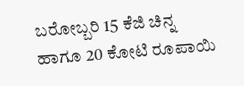ಬರೋಬ್ಬರಿ 15 ಕೆಜಿ ಚಿನ್ನ ಹಾಗೂ 20 ಕೋಟಿ ರೂಪಾಯಿ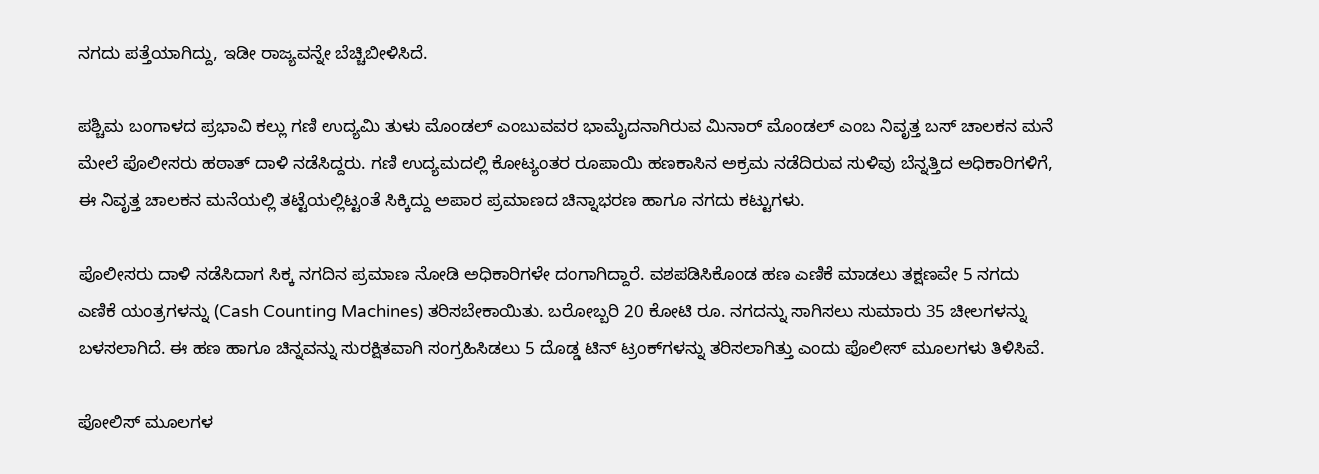ನಗದು ಪತ್ತೆಯಾಗಿದ್ದು, ಇಡೀ ರಾಜ್ಯವನ್ನೇ ಬೆಚ್ಚಿಬೀಳಿಸಿದೆ.

ಪಶ್ಚಿಮ ಬಂಗಾಳದ ಪ್ರಭಾವಿ ಕಲ್ಲು ಗಣಿ ಉದ್ಯಮಿ ತುಳು ಮೊಂಡಲ್ ಎಂಬುವವರ ಭಾಮೈದನಾಗಿರುವ ಮಿನಾರ್ ಮೊಂಡಲ್ ಎಂಬ ನಿವೃತ್ತ ಬಸ್ ಚಾಲಕನ ಮನೆ ಮೇಲೆ ಪೊಲೀಸರು ಹಠಾತ್ ದಾಳಿ ನಡೆಸಿದ್ದರು. ಗಣಿ ಉದ್ಯಮದಲ್ಲಿ ಕೋಟ್ಯಂತರ ರೂಪಾಯಿ ಹಣಕಾಸಿನ ಅಕ್ರಮ ನಡೆದಿರುವ ಸುಳಿವು ಬೆನ್ನತ್ತಿದ ಅಧಿಕಾರಿಗಳಿಗೆ, ಈ ನಿವೃತ್ತ ಚಾಲಕನ ಮನೆಯಲ್ಲಿ ತಟ್ಟೆಯಲ್ಲಿಟ್ಟಂತೆ ಸಿಕ್ಕಿದ್ದು ಅಪಾರ ಪ್ರಮಾಣದ ಚಿನ್ನಾಭರಣ ಹಾಗೂ ನಗದು ಕಟ್ಟುಗಳು.

ಪೊಲೀಸರು ದಾಳಿ ನಡೆಸಿದಾಗ ಸಿಕ್ಕ ನಗದಿನ ಪ್ರಮಾಣ ನೋಡಿ ಅಧಿಕಾರಿಗಳೇ ದಂಗಾಗಿದ್ದಾರೆ. ವಶಪಡಿಸಿಕೊಂಡ ಹಣ ಎಣಿಕೆ ಮಾಡಲು ತಕ್ಷಣವೇ 5 ನಗದು ಎಣಿಕೆ ಯಂತ್ರಗಳನ್ನು (Cash Counting Machines) ತರಿಸಬೇಕಾಯಿತು. ಬರೋಬ್ಬರಿ 20 ಕೋಟಿ ರೂ. ನಗದನ್ನು ಸಾಗಿಸಲು ಸುಮಾರು 35 ಚೀಲಗಳನ್ನು ಬಳಸಲಾಗಿದೆ. ಈ ಹಣ ಹಾಗೂ ಚಿನ್ನವನ್ನು ಸುರಕ್ಷಿತವಾಗಿ ಸಂಗ್ರಹಿಸಿಡಲು 5 ದೊಡ್ಡ ಟಿನ್ ಟ್ರಂಕ್‌ಗಳನ್ನು ತರಿಸಲಾಗಿತ್ತು ಎಂದು ಪೊಲೀಸ್ ಮೂಲಗಳು ತಿಳಿಸಿವೆ.

ಪೋಲಿಸ್ ಮೂಲಗಳ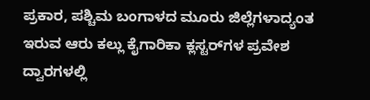ಪ್ರಕಾರ, ಪಶ್ಚಿಮ ಬಂಗಾಳದ ಮೂರು ಜಿಲ್ಲೆಗಳಾದ್ಯಂತ ಇರುವ ಆರು ಕಲ್ಲು ಕೈಗಾರಿಕಾ ಕ್ಲಸ್ಟರ್‌ಗಳ ಪ್ರವೇಶ ದ್ವಾರಗಳಲ್ಲಿ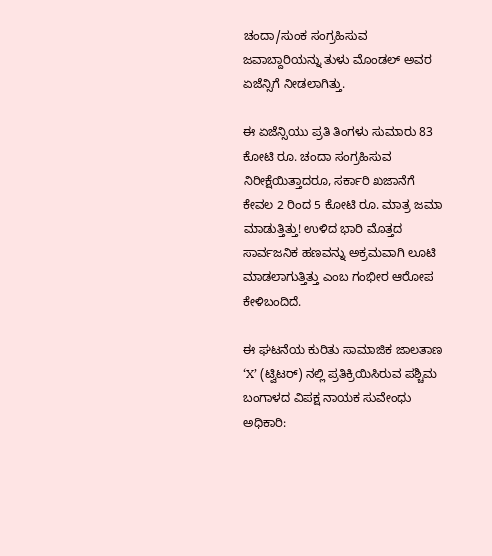ಚಂದಾ/ಸುಂಕ ಸಂಗ್ರಹಿಸುವ ಜವಾಬ್ದಾರಿಯನ್ನು ತುಳು ಮೊಂಡಲ್ ಅವರ ಏಜೆನ್ಸಿಗೆ ನೀಡಲಾಗಿತ್ತು.

ಈ ಏಜೆನ್ಸಿಯು ಪ್ರತಿ ತಿಂಗಳು ಸುಮಾರು 83 ಕೋಟಿ ರೂ. ಚಂದಾ ಸಂಗ್ರಹಿಸುವ ನಿರೀಕ್ಷೆಯಿತ್ತಾದರೂ, ಸರ್ಕಾರಿ ಖಜಾನೆಗೆ ಕೇವಲ 2 ರಿಂದ 5 ಕೋಟಿ ರೂ. ಮಾತ್ರ ಜಮಾ ಮಾಡುತ್ತಿತ್ತು! ಉಳಿದ ಭಾರಿ ಮೊತ್ತದ ಸಾರ್ವಜನಿಕ ಹಣವನ್ನು ಅಕ್ರಮವಾಗಿ ಲೂಟಿ ಮಾಡಲಾಗುತ್ತಿತ್ತು ಎಂಬ ಗಂಭೀರ ಆರೋಪ ಕೇಳಿಬಂದಿದೆ.

ಈ ಘಟನೆಯ ಕುರಿತು ಸಾಮಾಜಿಕ ಜಾಲತಾಣ ‘X’ (ಟ್ವಿಟರ್) ನಲ್ಲಿ ಪ್ರತಿಕ್ರಿಯಿಸಿರುವ ಪಶ್ಚಿಮ ಬಂಗಾಳದ ವಿಪಕ್ಷ ನಾಯಕ ಸುವೇಂಧು ಅಧಿಕಾರಿ: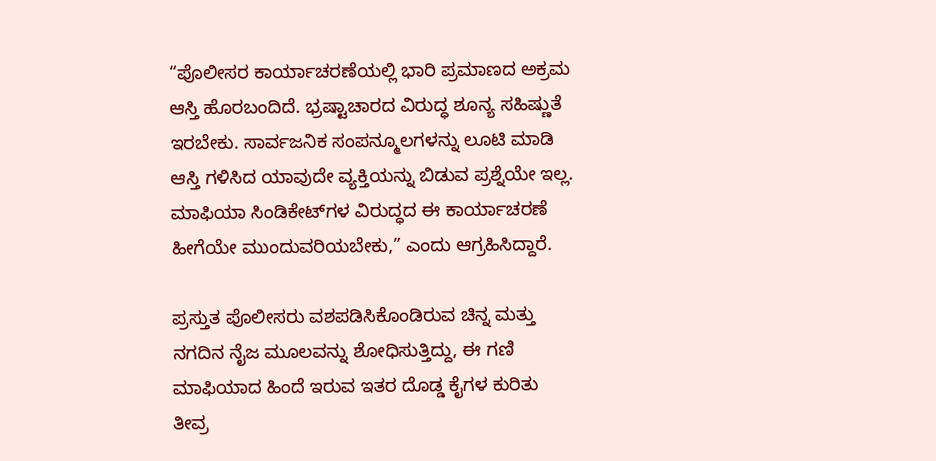“ಪೊಲೀಸರ ಕಾರ್ಯಾಚರಣೆಯಲ್ಲಿ ಭಾರಿ ಪ್ರಮಾಣದ ಅಕ್ರಮ ಆಸ್ತಿ ಹೊರಬಂದಿದೆ. ಭ್ರಷ್ಟಾಚಾರದ ವಿರುದ್ಧ ಶೂನ್ಯ ಸಹಿಷ್ಣುತೆ ಇರಬೇಕು. ಸಾರ್ವಜನಿಕ ಸಂಪನ್ಮೂಲಗಳನ್ನು ಲೂಟಿ ಮಾಡಿ ಆಸ್ತಿ ಗಳಿಸಿದ ಯಾವುದೇ ವ್ಯಕ್ತಿಯನ್ನು ಬಿಡುವ ಪ್ರಶ್ನೆಯೇ ಇಲ್ಲ. ಮಾಫಿಯಾ ಸಿಂಡಿಕೇಟ್‌ಗಳ ವಿರುದ್ಧದ ಈ ಕಾರ್ಯಾಚರಣೆ ಹೀಗೆಯೇ ಮುಂದುವರಿಯಬೇಕು,” ಎಂದು ಆಗ್ರಹಿಸಿದ್ದಾರೆ.

ಪ್ರಸ್ತುತ ಪೊಲೀಸರು ವಶಪಡಿಸಿಕೊಂಡಿರುವ ಚಿನ್ನ ಮತ್ತು ನಗದಿನ ನೈಜ ಮೂಲವನ್ನು ಶೋಧಿಸುತ್ತಿದ್ದು, ಈ ಗಣಿ ಮಾಫಿಯಾದ ಹಿಂದೆ ಇರುವ ಇತರ ದೊಡ್ಡ ಕೈಗಳ ಕುರಿತು ತೀವ್ರ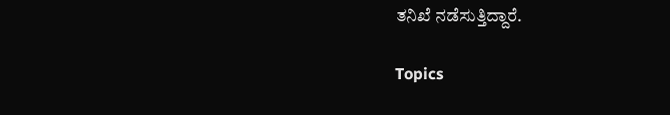ತನಿಖೆ ನಡೆಸುತ್ತಿದ್ದಾರೆ.

Topics